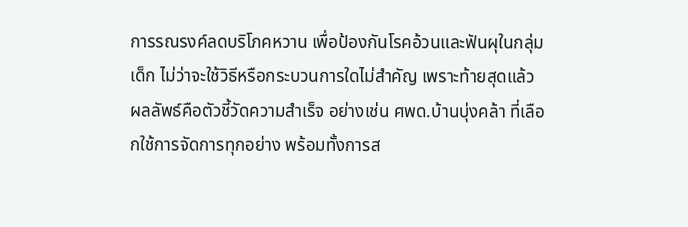การรณรงค์ลดบริโภคหวาน เพื่อป้องกันโรคอ้วนและฟันผุในกลุ่มเด็ก ไม่ว่าจะใช้วิธีหรือกระบวนการใดไม่สำคัญ เพราะท้ายสุดแล้วผลลัพธ์คือตัวชี้วัดความสำเร็จ อย่างเช่น ศพด.บ้านบุ่งคล้า ที่เลือกใช้การจัดการทุกอย่าง พร้อมทั้งการส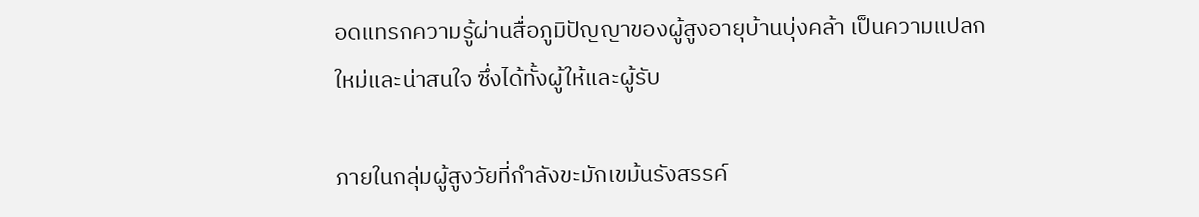อดแทรกความรู้ผ่านสื่อภูมิปัญญาของผู้สูงอายุบ้านบุ่งคล้า เป็นความแปลกใหม่และน่าสนใจ ซึ่งได้ทั้งผู้ให้และผู้รับ

ภายในกลุ่มผู้สูงวัยที่กำลังขะมักเขม้นรังสรรค์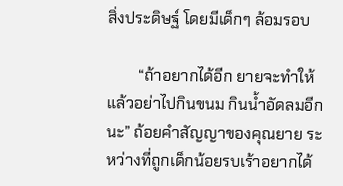สิ่งประดิษฐ์ โดยมีเด็กๆ ล้อมรอบ

        “ถ้าอยากได้อีก ยายจะทำให้ แล้วอย่าไปกินขนม กินน้ำอัดลมอีกนะ” ถ้อยคำสัญญาของคุณยาย ระหว่างที่ถูกเด็กน้อยรบเร้าอยากได้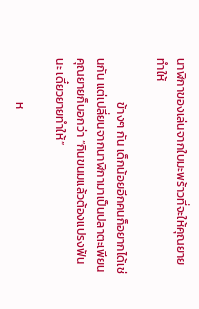นาฬิกาของเล่นจากใบมะพร้าวที่จะให้คุณยายทำให้

                ข้างๆ กัน เด็กน้อยอีกคนก็อยากได้เช่นกัน แต่เปลี่ยนจากนาฬิกามาเป็นปลาตะเพียน คุณยายก็บอกว่า “กินขนมแล้วต้องแปรงฟันนะ เดี๋ยวยายทำให้”

                ห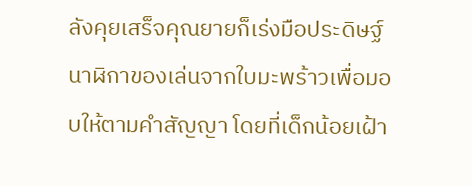ลังคุยเสร็จคุณยายก็เร่งมือประดิษฐ์นาฬิกาของเล่นจากใบมะพร้าวเพื่อมอบให้ตามคำสัญญา โดยที่เด็กน้อยเฝ้า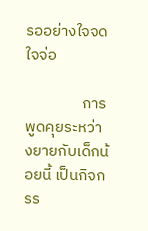รออย่างใจจดใจจ่อ

                การพูดคุยระหว่างยายกับเด็กน้อยนี้ เป็นกิจกรร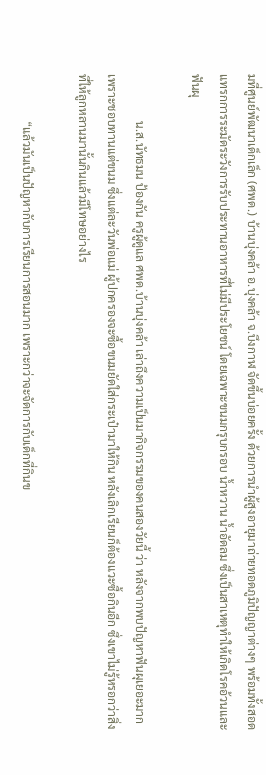มที่ศูนย์พัฒนาเด็กเล็ก (ศพด.) บ้านบุ่งคล้า อ.บุ่งคล้า จ.บึงกาฬ จัดขึ้นบ่อยครั้ง ด้วยการนำผู้สูงอายุมาถ่ายทอดภูมิปัญญาต่างๆ พร้อมทั้งสอดแทรกการระมัดระวังการรับประทานอาหารที่ไม่มีประโยชน์ โดยเฉพาะขนมกรุบกรอบ น้ำหวาน น้ำอัดลม ซึ่งเป็นสาเหตุทำให้เกิดโรคอ้วนและฟันผุ

                น.ส.นัทธมน ป้องกัน ครูผู้ดูแล ศพด.บ้านบุ่งคล้า เล่าถึงความเป็นมากิจกรรมของคนสองวัยนี้ ว่า หลังจากพบปัญหาฟันผุเยอะมาก เพราะชอบทานแต่ขนม ซึ่งแต่ละวันพ่อแม่ ผู้ปกครองจะซื้อขนมยัดใส่กระเป๋ามาให้กิน หลังเลิกเรียนก็ต้องแวะซื้อกินอีก ซึ่งเขาไม่รู้หรอกว่าสิ่งที่ให้ลูกหลานมานั้นกินแล้วมีโทษอย่างไร

                “แล้วมันเป็นปัญหากับการเรียนการสอนมาก เพราะกว่าจะจัดการกับเด็กที่กินข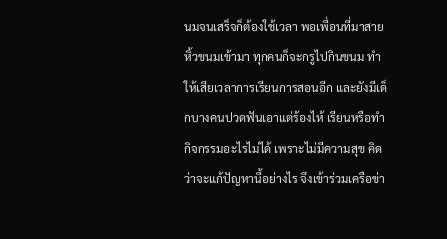นมจนเสร็จก็ต้องใช้เวลา พอเพื่อนที่มาสายหิ้วขนมเข้ามา ทุกคนก็จะกรูไปกินขนม ทำให้เสียเวลาการเรียนการสอนอีก และยังมีเด็กบางคนปวดฟันเอาแต่ร้องไห้ เรียนหรือทำกิจกรรมอะไรไม่ได้ เพราะไม่มีความสุข คิดว่าจะแก้ปัญหานี้อย่างไร จึงเข้าร่วมเครือข่า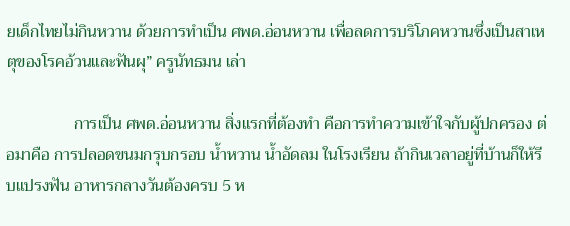ยเด็กไทยไม่กินหวาน ด้วยการทำเป็น ศพด.อ่อนหวาน เพื่อลดการบริโภคหวานซึ่งเป็นสาเหตุของโรคอ้วนและฟันผุ” ครูนัทธมน เล่า

                การเป็น ศพด.อ่อนหวาน สิ่งแรกที่ต้องทำ คือการทำความเข้าใจกับผู้ปกครอง ต่อมาคือ การปลอดขนมกรุบกรอบ น้ำหวาน น้ำอัดลม ในโรงเรียน ถ้ากินเวลาอยู่ที่บ้านก็ให้รีบแปรงฟัน อาหารกลางวันต้องครบ 5 ห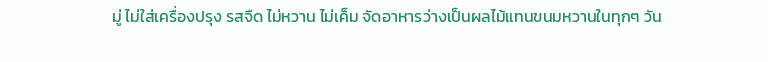มู่ ไม่ใส่เครื่องปรุง รสจืด ไม่หวาน ไม่เค็ม จัดอาหารว่างเป็นผลไม้แทนขนมหวานในทุกๆ วัน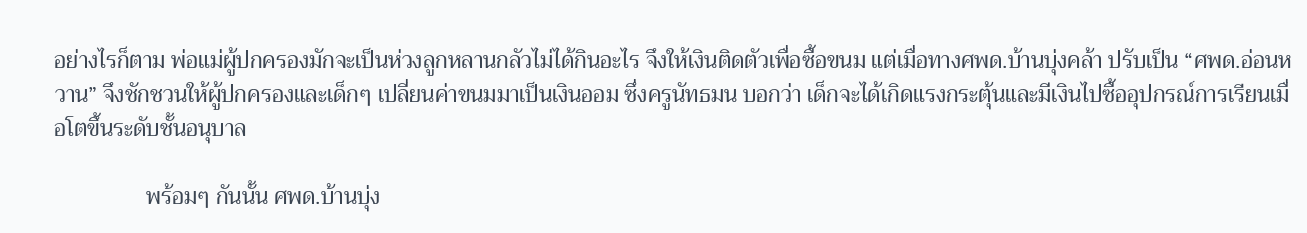อย่างไรก็ตาม พ่อแม่ผู้ปกครองมักจะเป็นห่วงลูกหลานกลัวไม่ได้กินอะไร จึงให้เงินติดตัวเพื่อซื้อขนม แต่เมื่อทางศพด.บ้านบุ่งคล้า ปรับเป็น “ศพด.อ่อนหวาน” จึงชักชวนให้ผู้ปกครองและเด็กๆ เปลี่ยนค่าขนมมาเป็นเงินออม ซึ่งครูนัทธมน บอกว่า เด็กจะได้เกิดแรงกระตุ้นและมีเงินไปซื้ออุปกรณ์การเรียนเมื่อโตขึ้นระดับชั้นอนุบาล

                พร้อมๆ กันนั้น ศพด.บ้านบุ่ง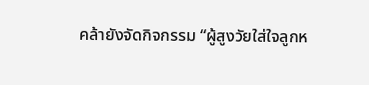คล้ายังจัดกิจกรรม “ผู้สูงวัยใส่ใจลูกห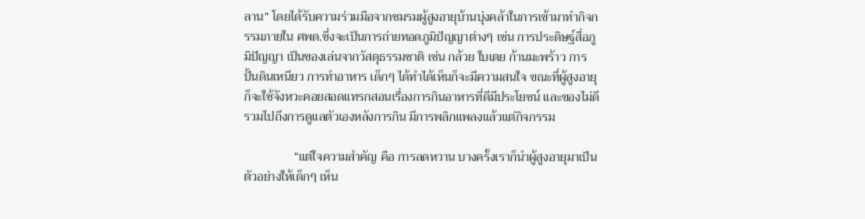ลาน” โดยได้รับความร่วมมือจากชมรมผู้สูงอายุบ้านบุ่งคล้าในการเข้ามาทำกิจกรรมภายใน ศพด.ซึ่งจะเป็นการถ่ายทอดภูมิปัญญาต่างๆ เช่น การประดิษฐ์สื่อภูมิปัญญา เป็นของเล่นจากวัสดุธรรมชาติ เช่น กล้วย ใบเตย ก้านมะพร้าว การปั้นดินเหนียว การทำอาหาร เด็กๆ ได้ทำได้เห็นก็จะมีความสนใจ ขณะที่ผู้สูงอายุก็จะใช้จังหวะคอยสอดแทรกสอนเรื่องการกินอาหารที่ดีมีประโยชน์ และของไม่ดี รวมไปถึงการดูแลตัวเองหลังการกิน มีการพลิกแพลงแล้วแต่กิจกรรม

                “แต่ใจความสำคัญ คือ การลดหวาน บางครั้งเราก็นำผู้สูงอายุมาเป็นตัวอย่างให้เด็กๆ เห็น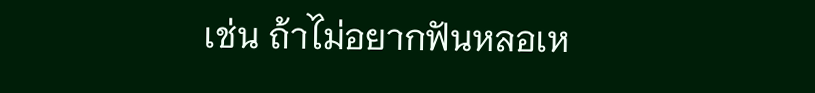เช่น ถ้าไม่อยากฟันหลอเห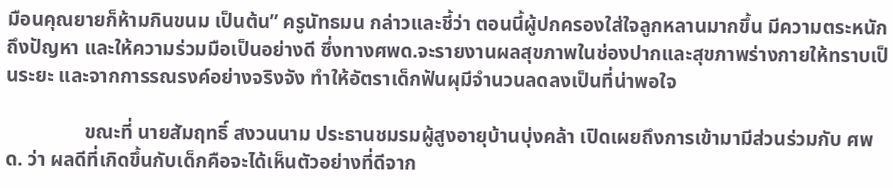มือนคุณยายก็ห้ามกินขนม เป็นต้น” ครูนัทธมน กล่าวและชี้ว่า ตอนนี้ผู้ปกครองใส่ใจลูกหลานมากขึ้น มีความตระหนักถึงปัญหา และให้ความร่วมมือเป็นอย่างดี ซึ่งทางศพด.จะรายงานผลสุขภาพในช่องปากและสุขภาพร่างกายให้ทราบเป็นระยะ และจากการรณรงค์อย่างจริงจัง ทำให้อัตราเด็กฟันผุมีจำนวนลดลงเป็นที่น่าพอใจ

                ขณะที่ นายสัมฤทธิ์ สงวนนาม ประธานชมรมผู้สูงอายุบ้านบุ่งคล้า เปิดเผยถึงการเข้ามามีส่วนร่วมกับ ศพด. ว่า ผลดีที่เกิดขึ้นกับเด็กคือจะได้เห็นตัวอย่างที่ดีจาก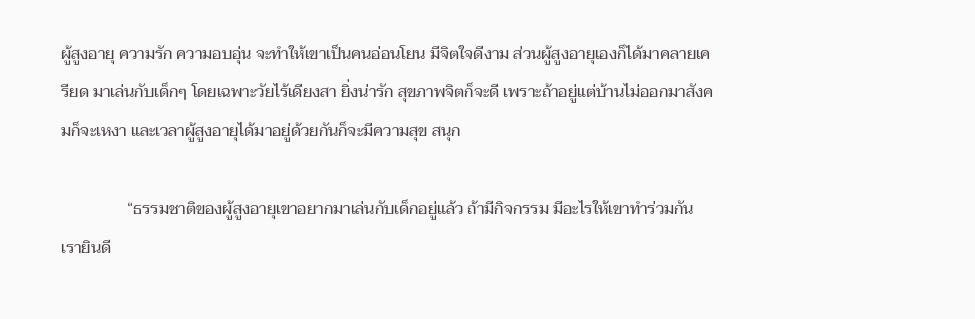ผู้สูงอายุ ความรัก ความอบอุ่น จะทำให้เขาเป็นคนอ่อนโยน มีจิตใจดีงาม ส่วนผู้สูงอายุเองก็ได้มาคลายเครียด มาเล่นกับเด็กๆ โดยเฉพาะวัยไร้เดียงสา ยิ่งน่ารัก สุขภาพจิตก็จะดี เพราะถ้าอยู่แต่บ้านไม่ออกมาสังคมก็จะเหงา และเวลาผู้สูงอายุได้มาอยู่ด้วยกันก็จะมีความสุข สนุก

                “ธรรมชาติของผู้สูงอายุเขาอยากมาเล่นกับเด็กอยู่แล้ว ถ้ามีกิจกรรม มีอะไรให้เขาทำร่วมกัน เรายินดี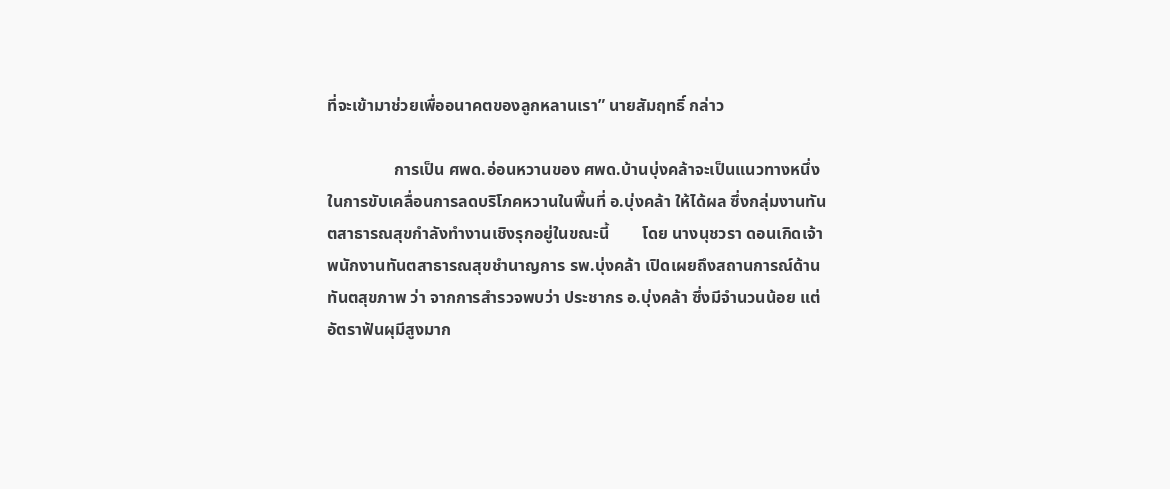ที่จะเข้ามาช่วยเพื่ออนาคตของลูกหลานเรา” นายสัมฤทธิ์ กล่าว

                การเป็น ศพด.อ่อนหวานของ ศพด.บ้านบุ่งคล้าจะเป็นแนวทางหนึ่งในการขับเคลื่อนการลดบริโภคหวานในพื้นที่ อ.บุ่งคล้า ให้ได้ผล ซึ่งกลุ่มงานทันตสาธารณสุขกำลังทำงานเชิงรุกอยู่ในขณะนี้        โดย นางนุชวรา ดอนเกิดเจ้าพนักงานทันตสาธารณสุขชำนาญการ รพ.บุ่งคล้า เปิดเผยถึงสถานการณ์ด้านทันตสุขภาพ ว่า จากการสำรวจพบว่า ประชากร อ.บุ่งคล้า ซึ่งมีจำนวนน้อย แต่อัตราฟันผุมีสูงมาก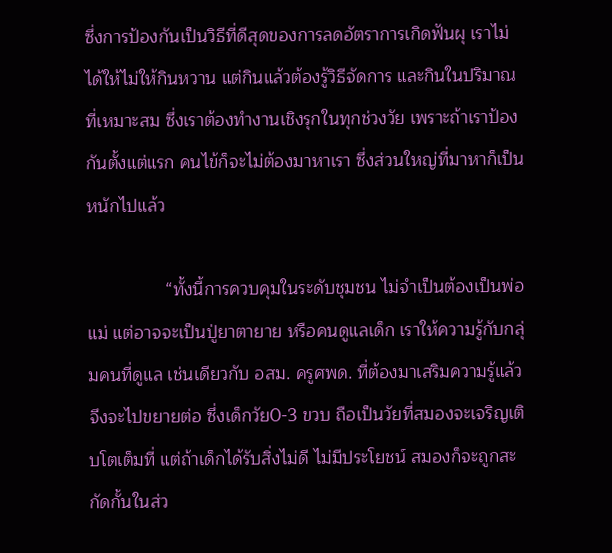ซึ่งการป้องกันเป็นวิธีที่ดีสุดของการลดอัตราการเกิดฟันผุ เราไม่ได้ให้ไม่ให้กินหวาน แต่กินแล้วต้องรู้วิธีจัดการ และกินในปริมาณที่เหมาะสม ซึ่งเราต้องทำงานเชิงรุกในทุกช่วงวัย เพราะถ้าเราป้องกันตั้งแต่แรก คนไข้ก็จะไม่ต้องมาหาเรา ซึ่งส่วนใหญ่ที่มาหาก็เป็นหนักไปแล้ว

                “ทั้งนี้การควบคุมในระดับชุมชน ไม่จำเป็นต้องเป็นพ่อแม่ แต่อาจจะเป็นปู่ยาตายาย หรือคนดูแลเด็ก เราให้ความรู้กับกลุ่มคนที่ดูแล เช่นเดียวกับ อสม. ครูศพด. ที่ต้องมาเสริมความรู้แล้วจึงจะไปขยายต่อ ซึ่งเด็กวัย0-3 ขวบ ถือเป็นวัยที่สมองจะเจริญเติบโตเต็มที่ แต่ถ้าเด็กได้รับสิ่งไม่ดี ไม่มีประโยชน์ สมองก็จะถูกสะกัดกั้นในส่ว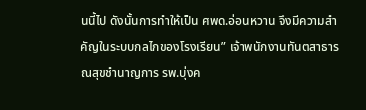นนี้ไป ดังนั้นการทำให้เป็น ศพด.อ่อนหวาน จึงมีความสำคัญในระบบกลไกของโรงเรียน” เจ้าพนักงานทันตสาธารณสุขชำนาญการ รพ.บุ่งค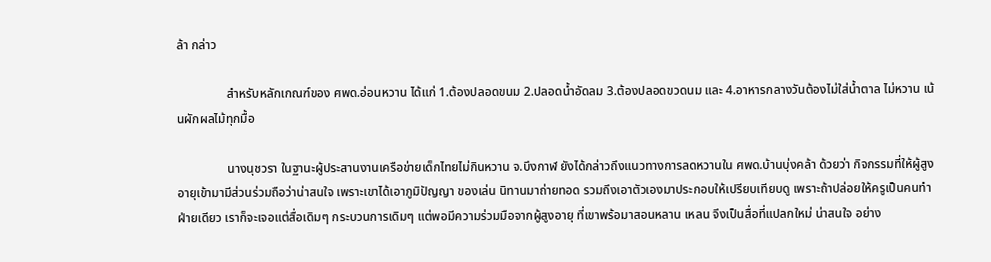ล้า กล่าว

                สำหรับหลักเกณฑ์ของ ศพด.อ่อนหวาน ได้แก่ 1.ต้องปลอดขนม 2.ปลอดน้ำอัดลม 3.ต้องปลอดขวดนม และ 4.อาหารกลางวันต้องไม่ใส่น้ำตาล ไม่หวาน เน้นผักผลไม้ทุกมื้อ

                นางนุชวรา ในฐานะผู้ประสานงานเครือข่ายเด็กไทยไม่กินหวาน จ.บึงกาฬ ยังได้กล่าวถึงแนวทางการลดหวานใน ศพด.บ้านบุ่งคล้า ด้วยว่า กิจกรรมที่ให้ผู้สูงอายุเข้ามามีส่วนร่วมถือว่าน่าสนใจ เพราะเขาได้เอาภูมิปัญญา ของเล่น นิทานมาถ่ายทอด รวมถึงเอาตัวเองมาประกอบให้เปรียบเทียบดู เพราะถ้าปล่อยให้ครูเป็นคนทำฝ่ายเดียว เราก็จะเจอแต่สื่อเดิมๆ กระบวนการเดิมๆ แต่พอมีความร่วมมือจากผู้สูงอายุ ที่เขาพร้อมาสอนหลาน เหลน จึงเป็นสื่อที่แปลกใหม่ น่าสนใจ อย่าง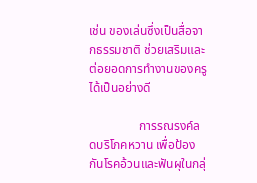เช่น ของเล่นซึ่งเป็นสื่อจากธรรมชาติ ช่วยเสริมและต่อยอดการทำงานของครูได้เป็นอย่างดี

                การรณรงค์ลดบริโภคหวาน เพื่อป้องกันโรคอ้วนและฟันผุในกลุ่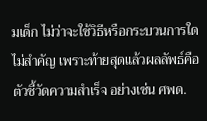มเด็ก ไม่ว่าจะใช้วิธีหรือกระบวนการใดไม่สำคัญ เพราะท้ายสุดแล้วผลลัพธ์คือตัวชี้วัดความสำเร็จ อย่างเช่น ศพด.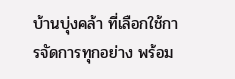บ้านบุ่งคล้า ที่เลือกใช้การจัดการทุกอย่าง พร้อม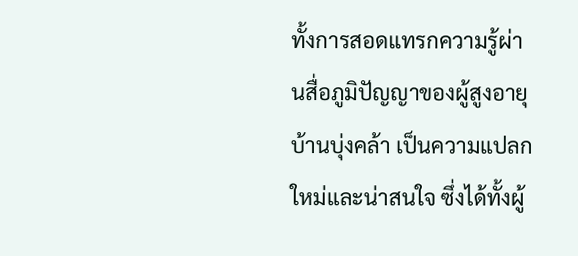ทั้งการสอดแทรกความรู้ผ่านสื่อภูมิปัญญาของผู้สูงอายุบ้านบุ่งคล้า เป็นความแปลกใหม่และน่าสนใจ ซึ่งได้ทั้งผู้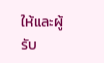ให้และผู้รับ